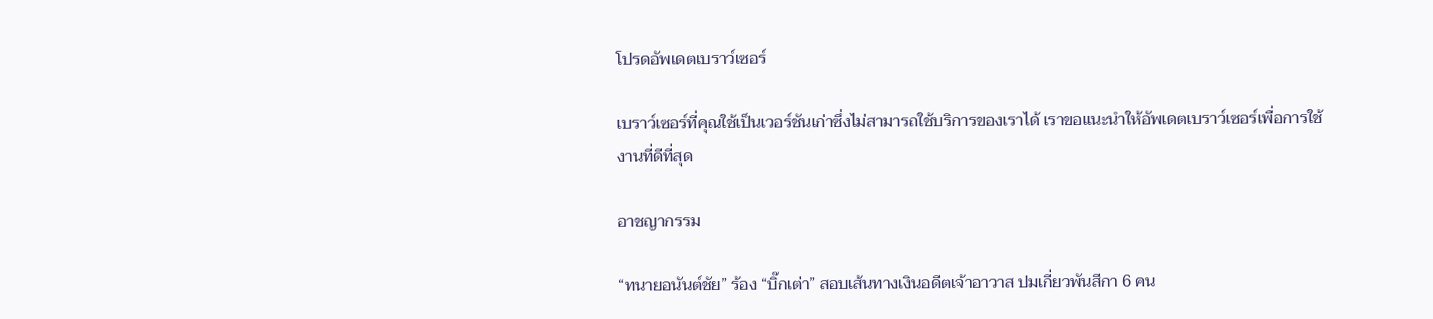โปรดอัพเดตเบราว์เซอร์

เบราว์เซอร์ที่คุณใช้เป็นเวอร์ชันเก่าซึ่งไม่สามารถใช้บริการของเราได้ เราขอแนะนำให้อัพเดตเบราว์เซอร์เพื่อการใช้งานที่ดีที่สุด

อาชญากรรม

“ทนายอนันต์ชัย” ร้อง “บิ๊กเต่า” สอบเส้นทางเงินอดีตเจ้าอาวาส ปมเกี่ยวพันสีกา 6 คน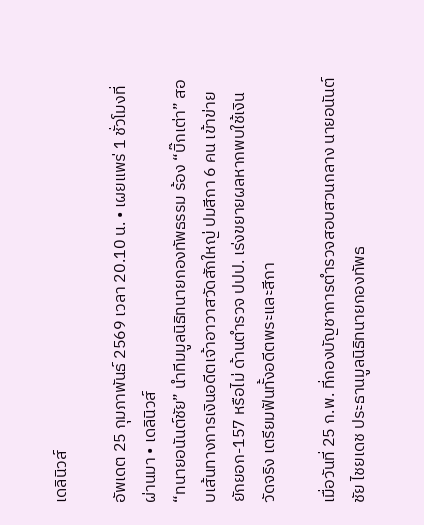เดลินิวส์

อัพเดต 25 กุมภาพันธ์ 2569 เวลา 20.10 น. • เผยแพร่ 1 ชั่วโมงที่ผ่านมา • เดลินิวส์
“ทนายอนันต์ชัย” นำทีมมูลนิธิทนายกองทัพธรรม ร้อง “บิ๊กเต่า” สอบเส้นทางการเงินอดีตเจ้าอาวาสวัดสักใหญ่ ปมสีกา 6 คน เข้าข่ายยักยอก-157 หรือไม่ ด้านตำรวจ ปปป. เร่งขยายผลหากพบใช้เงินวัดจริง เตรียมฟันทั้งอดีตพระและสีกา

เมื่อวันที่ 25 ก.พ. ที่กองบัญชาการตำรวจสอบสวนกลาง นายอนันต์ชัย ไชยเดช ประธานมูลนิธิทนายกองทัพธ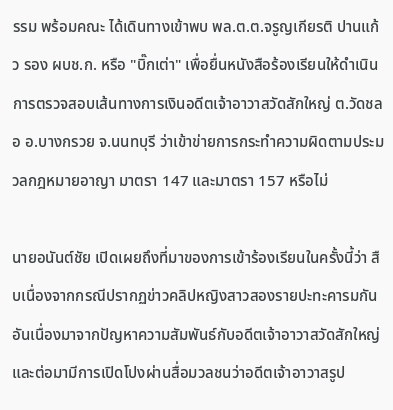รรม พร้อมคณะ ได้เดินทางเข้าพบ พล.ต.ต.จรูญเกียรติ ปานแก้ว รอง ผบช.ก. หรือ "บิ๊กเต่า" เพื่อยื่นหนังสือร้องเรียนให้ดำเนินการตรวจสอบเส้นทางการเงินอดีตเจ้าอาวาสวัดสักใหญ่ ต.วัดชลอ อ.บางกรวย จ.นนทบุรี ว่าเข้าข่ายการกระทำความผิดตามประมวลกฎหมายอาญา มาตรา 147 และมาตรา 157 หรือไม่

นายอนันต์ชัย เปิดเผยถึงที่มาของการเข้าร้องเรียนในครั้งนี้ว่า สืบเนื่องจากกรณีปรากฏข่าวคลิปหญิงสาวสองรายปะทะคารมกันอันเนื่องมาจากปัญหาความสัมพันธ์กับอดีตเจ้าอาวาสวัดสักใหญ่ และต่อมามีการเปิดโปงผ่านสื่อมวลชนว่าอดีตเจ้าอาวาสรูป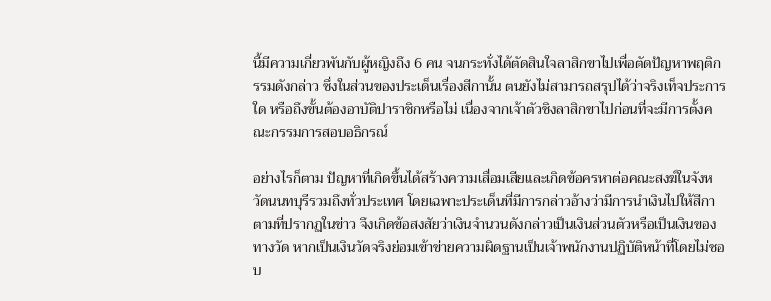นี้มีความเกี่ยวพันกับผู้หญิงถึง 6 คน จนกระทั่งได้ตัดสินใจลาสิกขาไปเพื่อตัดปัญหาพฤติกรรมดังกล่าว ซึ่งในส่วนของประเด็นเรื่องสีกานั้น ตนยังไม่สามารถสรุปได้ว่าจริงเท็จประการใด หรือถึงขั้นต้องอาบัติปาราชิกหรือไม่ เนื่องจากเจ้าตัวชิงลาสิกขาไปก่อนที่จะมีการตั้งคณะกรรมการสอบอธิกรณ์

อย่างไรก็ตาม ปัญหาที่เกิดขึ้นได้สร้างความเสื่อมเสียและเกิดข้อครหาต่อคณะสงฆ์ในจังหวัดนนทบุรีรวมถึงทั่วประเทศ โดยเฉพาะประเด็นที่มีการกล่าวอ้างว่ามีการนำเงินไปให้สีกาตามที่ปรากฏในข่าว จึงเกิดข้อสงสัยว่าเงินจำนวนดังกล่าวเป็นเงินส่วนตัวหรือเป็นเงินของทางวัด หากเป็นเงินวัดจริงย่อมเข้าข่ายความผิดฐานเป็นเจ้าพนักงานปฏิบัติหน้าที่โดยไม่ชอบ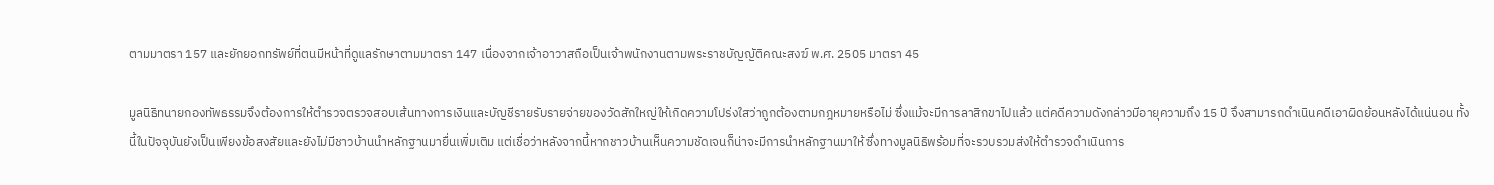ตามมาตรา 157 และยักยอกทรัพย์ที่ตนมีหน้าที่ดูแลรักษาตามมาตรา 147 เนื่องจากเจ้าอาวาสถือเป็นเจ้าพนักงานตามพระราชบัญญัติคณะสงฆ์ พ.ศ. 2505 มาตรา 45

มูลนิธิทนายกองทัพธรรมจึงต้องการให้ตำรวจตรวจสอบเส้นทางการเงินและบัญชีรายรับรายจ่ายของวัดสักใหญ่ให้เกิดความโปร่งใสว่าถูกต้องตามกฎหมายหรือไม่ ซึ่งแม้จะมีการลาสิกขาไปแล้ว แต่คดีความดังกล่าวมีอายุความถึง 15 ปี จึงสามารถดำเนินคดีเอาผิดย้อนหลังได้แน่นอน ทั้งนี้ในปัจจุบันยังเป็นเพียงข้อสงสัยและยังไม่มีชาวบ้านนำหลักฐานมายื่นเพิ่มเติม แต่เชื่อว่าหลังจากนี้หากชาวบ้านเห็นความชัดเจนก็น่าจะมีการนำหลักฐานมาให้ ซึ่งทางมูลนิธิพร้อมที่จะรวบรวมส่งให้ตำรวจดำเนินการ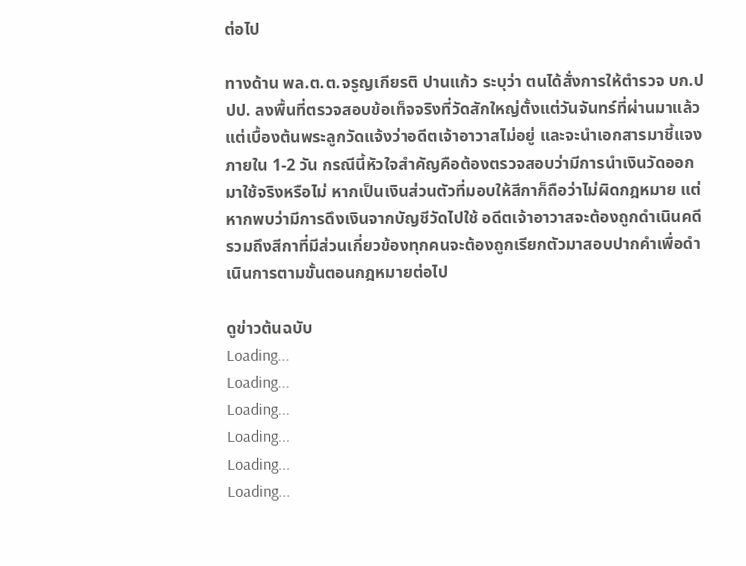ต่อไป

ทางด้าน พล.ต.ต.จรูญเกียรติ ปานแก้ว ระบุว่า ตนได้สั่งการให้ตำรวจ บก.ปปป. ลงพื้นที่ตรวจสอบข้อเท็จจริงที่วัดสักใหญ่ตั้งแต่วันจันทร์ที่ผ่านมาแล้ว แต่เบื้องต้นพระลูกวัดแจ้งว่าอดีตเจ้าอาวาสไม่อยู่ และจะนำเอกสารมาชี้แจงภายใน 1-2 วัน กรณีนี้หัวใจสำคัญคือต้องตรวจสอบว่ามีการนำเงินวัดออกมาใช้จริงหรือไม่ หากเป็นเงินส่วนตัวที่มอบให้สีกาก็ถือว่าไม่ผิดกฎหมาย แต่หากพบว่ามีการดึงเงินจากบัญชีวัดไปใช้ อดีตเจ้าอาวาสจะต้องถูกดำเนินคดี รวมถึงสีกาที่มีส่วนเกี่ยวข้องทุกคนจะต้องถูกเรียกตัวมาสอบปากคำเพื่อดำเนินการตามขั้นตอนกฎหมายต่อไป

ดูข่าวต้นฉบับ
Loading...
Loading...
Loading...
Loading...
Loading...
Loading...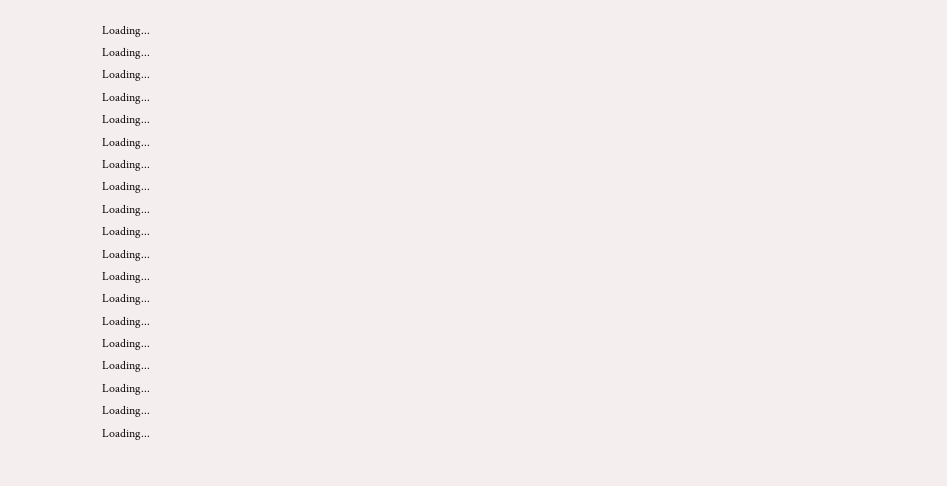Loading...
Loading...
Loading...
Loading...
Loading...
Loading...
Loading...
Loading...
Loading...
Loading...
Loading...
Loading...
Loading...
Loading...
Loading...
Loading...
Loading...
Loading...
Loading...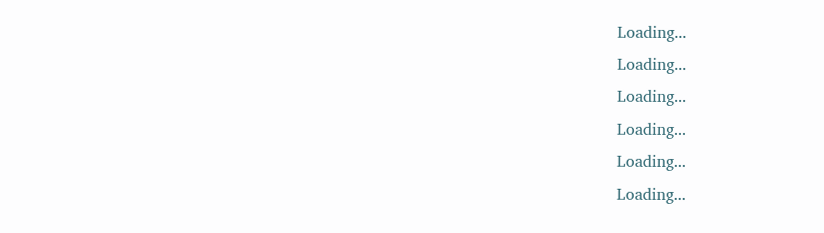Loading...
Loading...
Loading...
Loading...
Loading...
Loading...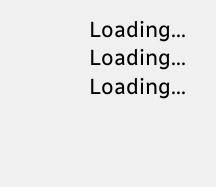Loading...
Loading...
Loading...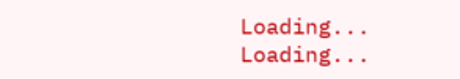Loading...
Loading...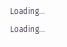Loading...
Loading...